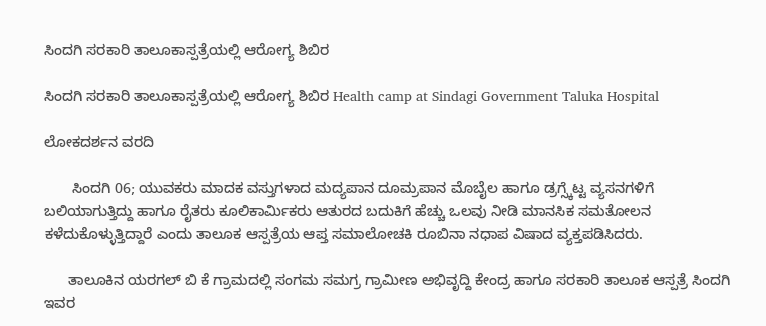ಸಿಂದಗಿ ಸರಕಾರಿ ತಾಲೂಕಾಸ್ಪತ್ರೆಯಲ್ಲಿ ಆರೋಗ್ಯ ಶಿಬಿರ

ಸಿಂದಗಿ ಸರಕಾರಿ ತಾಲೂಕಾಸ್ಪತ್ರೆಯಲ್ಲಿ ಆರೋಗ್ಯ ಶಿಬಿರ Health camp at Sindagi Government Taluka Hospital

ಲೋಕದರ್ಶನ ವರದಿ

       ಸಿಂದಗಿ 06; ಯುವಕರು ಮಾದಕ ವಸ್ತುಗಳಾದ ಮದ್ಯಪಾನ ದೂಮ್ರಪಾನ ಮೊಬೈಲ ಹಾಗೂ ಡ್ರಗ್ಸ್ಕೆಟ್ಟ ವ್ಯಸನಗಳಿಗೆ ಬಲಿಯಾಗುತ್ತಿದ್ದು ಹಾಗೂ ರೈತರು ಕೂಲಿಕಾರ್ಮಿಕರು ಆತುರದ ಬದುಕಿಗೆ ಹೆಚ್ಚು ಒಲವು ನೀಡಿ ಮಾನಸಿಕ ಸಮತೋಲನ ಕಳೆದುಕೊಳ್ಳುತ್ತಿದ್ದಾರೆ ಎಂದು ತಾಲೂಕ ಆಸ್ಪತ್ರೆಯ ಆಪ್ತ ಸಮಾಲೋಚಕಿ ರೂಬಿನಾ ನಧಾಪ ವಿಷಾದ ವ್ಯಕ್ತಪಡಿಸಿದರು.

      ತಾಲೂಕಿನ ಯರಗಲ್ ಬಿ ಕೆ ಗ್ರಾಮದಲ್ಲಿ ಸಂಗಮ ಸಮಗ್ರ ಗ್ರಾಮೀಣ ಅಭಿವೃದ್ದಿ ಕೇಂದ್ರ ಹಾಗೂ ಸರಕಾರಿ ತಾಲೂಕ ಆಸ್ಪತ್ರೆ ಸಿಂದಗಿ ಇವರ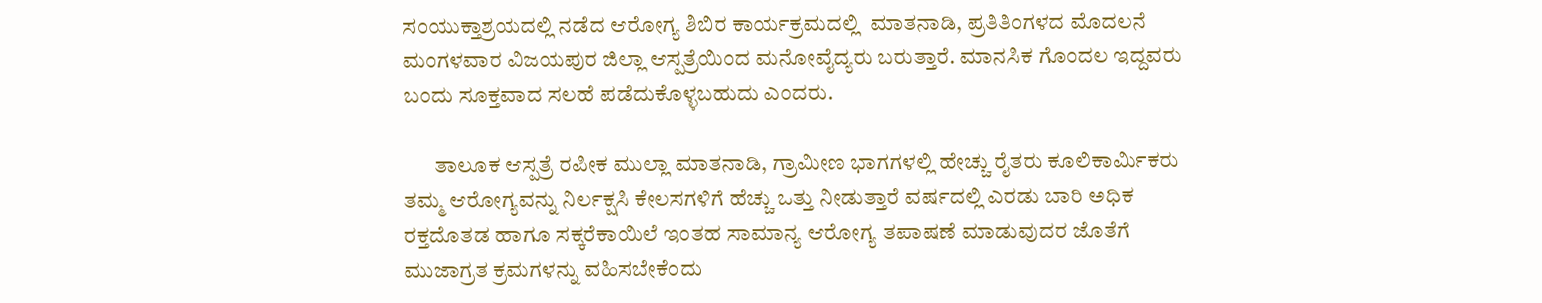ಸಂಯುಕ್ತಾಶ್ರಯದಲ್ಲಿ ನಡೆದ ಆರೋಗ್ಯ ಶಿಬಿರ ಕಾರ್ಯಕ್ರಮದಲ್ಲಿ  ಮಾತನಾಡಿ, ಪ್ರತಿತಿಂಗಳದ ಮೊದಲನೆ ಮಂಗಳವಾರ ವಿಜಯಪುರ ಜಿಲ್ಲಾ ಆಸ್ಪತ್ರೆಯಿಂದ ಮನೋವೈದ್ಯರು ಬರುತ್ತಾರೆ. ಮಾನಸಿಕ ಗೊಂದಲ ಇದ್ದವರು ಬಂದು ಸೂಕ್ತವಾದ ಸಲಹೆ ಪಡೆದುಕೊಳ್ಳಬಹುದು ಎಂದರು.

       ತಾಲೂಕ ಆಸ್ಪತ್ರೆ ರಪೀಕ ಮುಲ್ಲಾ ಮಾತನಾಡಿ, ಗ್ರಾಮೀಣ ಭಾಗಗಳಲ್ಲಿ ಹೇಚ್ಚು ರೈತರು ಕೂಲಿಕಾರ್ಮಿಕರು ತಮ್ಮ ಆರೋಗ್ಯವನ್ನು ನಿರ್ಲಕ್ಷಸಿ ಕೇಲಸಗಳಿಗೆ ಹೆಚ್ಚು ಒತ್ತು ನೀಡುತ್ತಾರೆ ವರ್ಷದಲ್ಲಿ ಎರಡು ಬಾರಿ ಅಧಿಕ ರಕ್ತದೊತಡ ಹಾಗೂ ಸಕ್ಕರೆಕಾಯಿಲೆ ಇಂತಹ ಸಾಮಾನ್ಯ ಆರೋಗ್ಯ ತಪಾಷಣೆ ಮಾಡುವುದರ ಜೊತೆಗೆ ಮುಜಾಗ್ರತ ಕ್ರಮಗಳನ್ನು ವಹಿಸಬೇಕೆಂದು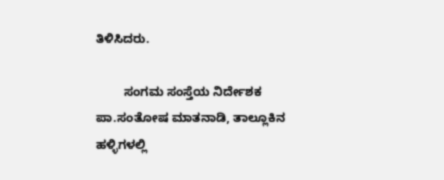ತಿಳಿಸಿದರು.

        ಸಂಗಮ ಸಂಸ್ತೆಯ ನಿರ್ದೇಶಕ  ಪಾ.ಸಂತೋಷ ಮಾತನಾಡಿ, ತಾಲ್ಲೂಕಿನ ಹಳ್ಳಿಗಳಲ್ಲಿ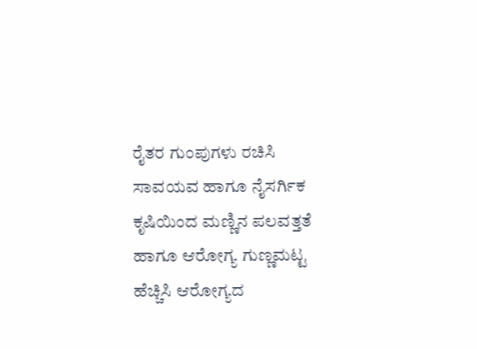ರೈತರ ಗುಂಪುಗಳು ರಚಿಸಿ ಸಾವಯವ ಹಾಗೂ ನೈಸರ್ಗಿಕ ಕೃಷಿಯಿಂದ ಮಣ್ಣಿನ ಪಲವತ್ತತೆ ಹಾಗೂ ಆರೋಗ್ಯ ಗುಣ್ಣಮಟ್ಟ ಹೆಚ್ಚಿಸಿ ಆರೋಗ್ಯದ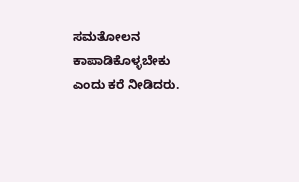ಸಮತೋಲನ ಕಾಪಾಡಿಕೊಳ್ಳಬೇಕು ಎಂದು ಕರೆ ನೀಡಿದರು.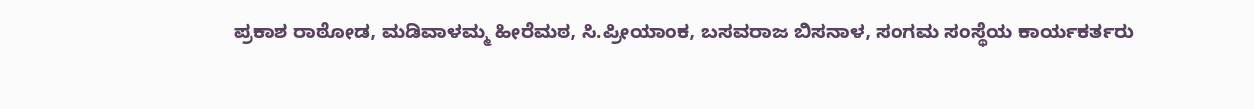ಪ್ರಕಾಶ ರಾಠೋಡ, ಮಡಿವಾಳಮ್ಮ ಹೀರೆಮಠ, ಸಿ.ಪ್ರೀಯಾಂಕ, ಬಸವರಾಜ ಬಿಸನಾಳ, ಸಂಗಮ ಸಂಸ್ಥೆಯ ಕಾರ್ಯಕರ್ತರು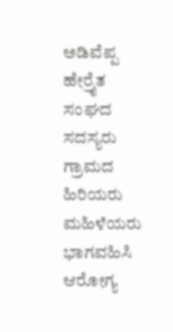ಅಡಿವೆಪ್ಪ ಹೇರ್ರೈತ ಸಂಘದ ಸದಸ್ಯರು ಗ್ರಾಮದ ಹಿರಿಯರು ಮಹಿಳೆಯರು ಭಾಗವಹಿಸಿ ಆರೋಗ್ಯ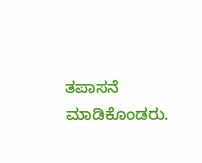ತಪಾಸನೆ ಮಾಡಿಕೊಂಡರು.